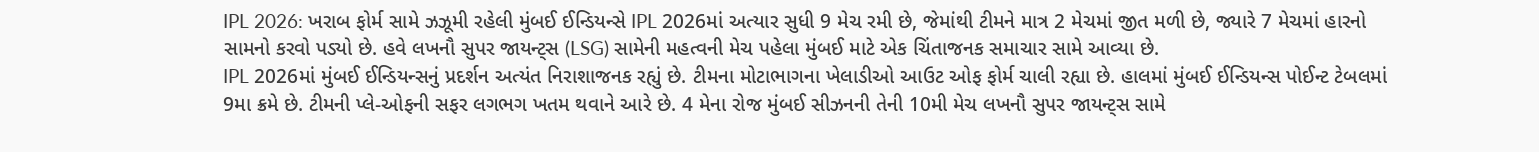IPL 2026: ખરાબ ફોર્મ સામે ઝઝૂમી રહેલી મુંબઈ ઈન્ડિયન્સે IPL 2026માં અત્યાર સુધી 9 મેચ રમી છે, જેમાંથી ટીમને માત્ર 2 મેચમાં જીત મળી છે, જ્યારે 7 મેચમાં હારનો સામનો કરવો પડ્યો છે. હવે લખનૌ સુપર જાયન્ટ્સ (LSG) સામેની મહત્વની મેચ પહેલા મુંબઈ માટે એક ચિંતાજનક સમાચાર સામે આવ્યા છે.
IPL 2026માં મુંબઈ ઈન્ડિયન્સનું પ્રદર્શન અત્યંત નિરાશાજનક રહ્યું છે. ટીમના મોટાભાગના ખેલાડીઓ આઉટ ઓફ ફોર્મ ચાલી રહ્યા છે. હાલમાં મુંબઈ ઈન્ડિયન્સ પોઈન્ટ ટેબલમાં 9મા ક્રમે છે. ટીમની પ્લે-ઓફની સફર લગભગ ખતમ થવાને આરે છે. 4 મેના રોજ મુંબઈ સીઝનની તેની 10મી મેચ લખનૌ સુપર જાયન્ટ્સ સામે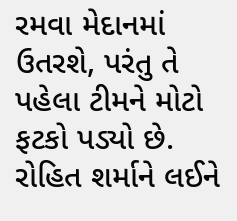રમવા મેદાનમાં ઉતરશે, પરંતુ તે પહેલા ટીમને મોટો ફટકો પડ્યો છે.
રોહિત શર્માને લઈને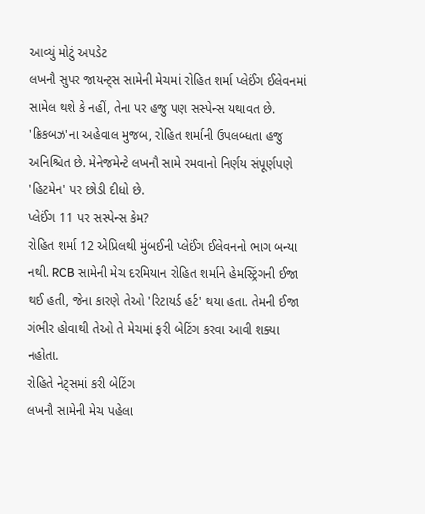આવ્યું મોટું અપડેટ
લખનૌ સુપર જાયન્ટ્સ સામેની મેચમાં રોહિત શર્મા પ્લેઈંગ ઈલેવનમાં સામેલ થશે કે નહીં, તેના પર હજુ પણ સસ્પેન્સ યથાવત છે. 'ક્રિકબઝ'ના અહેવાલ મુજબ, રોહિત શર્માની ઉપલબ્ધતા હજુ અનિશ્ચિત છે. મેનેજમેન્ટે લખનૌ સામે રમવાનો નિર્ણય સંપૂર્ણપણે 'હિટમેન' પર છોડી દીધો છે.
પ્લેઈંગ 11 પર સસ્પેન્સ કેમ?
રોહિત શર્મા 12 એપ્રિલથી મુંબઈની પ્લેઈંગ ઈલેવનનો ભાગ બન્યા નથી. RCB સામેની મેચ દરમિયાન રોહિત શર્માને હેમસ્ટ્રિંગની ઈજા થઈ હતી, જેના કારણે તેઓ 'રિટાયર્ડ હર્ટ' થયા હતા. તેમની ઈજા ગંભીર હોવાથી તેઓ તે મેચમાં ફરી બેટિંગ કરવા આવી શક્યા નહોતા.
રોહિતે નેટ્સમાં કરી બેટિંગ
લખનૌ સામેની મેચ પહેલા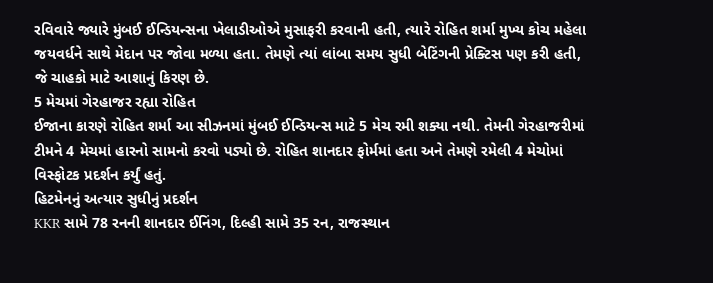રવિવારે જ્યારે મુંબઈ ઈન્ડિયન્સના ખેલાડીઓએ મુસાફરી કરવાની હતી, ત્યારે રોહિત શર્મા મુખ્ય કોચ મહેલા જયવર્ધને સાથે મેદાન પર જોવા મળ્યા હતા. તેમણે ત્યાં લાંબા સમય સુધી બેટિંગની પ્રેક્ટિસ પણ કરી હતી, જે ચાહકો માટે આશાનું કિરણ છે.
5 મેચમાં ગેરહાજર રહ્યા રોહિત
ઈજાના કારણે રોહિત શર્મા આ સીઝનમાં મુંબઈ ઈન્ડિયન્સ માટે 5 મેચ રમી શક્યા નથી. તેમની ગેરહાજરીમાં ટીમને 4 મેચમાં હારનો સામનો કરવો પડ્યો છે. રોહિત શાનદાર ફોર્મમાં હતા અને તેમણે રમેલી 4 મેચોમાં વિસ્ફોટક પ્રદર્શન કર્યું હતું.
હિટમેનનું અત્યાર સુધીનું પ્રદર્શન
KKR સામે 78 રનની શાનદાર ઈનિંગ, દિલ્હી સામે 35 રન, રાજસ્થાન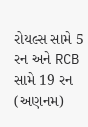રોયલ્સ સામે 5 રન અને RCB સામે 19 રન (અણનમ)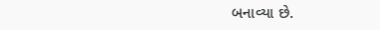બનાવ્યા છે.